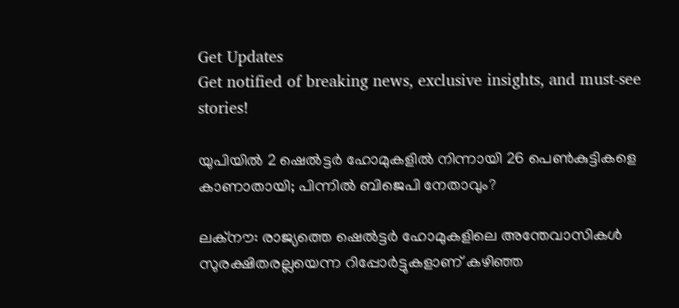Get Updates
Get notified of breaking news, exclusive insights, and must-see stories!

യുപിയിൽ 2 ഷെൽട്ടർ ഹോമുകളിൽ നിന്നായി 26 പെൺകുട്ടികളെ കാണാതായി; പിന്നിൽ ബിജെപി നേതാവും?

ലക്നൗ: രാജ്യത്തെ ഷെൽട്ടർ ഹോമുകളിലെ അന്തേവാസികൾ സുരക്ഷിതരല്ലയെന്ന റിപ്പോർട്ടുകളാണ് കഴിഞ്ഞ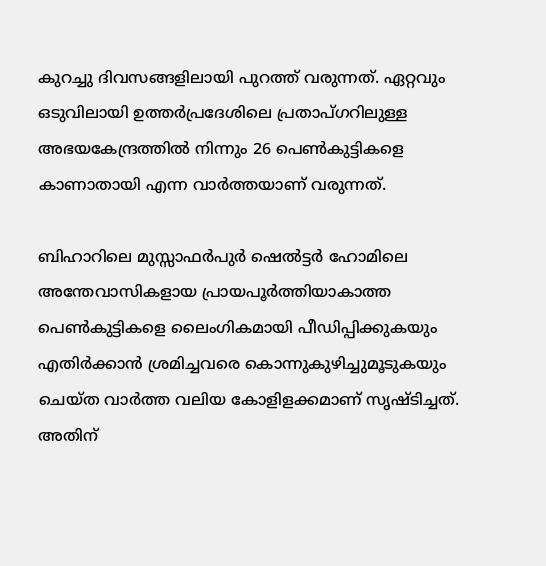കുറച്ചു ദിവസങ്ങളിലായി പുറത്ത് വരുന്നത്. ഏറ്റവും ഒടുവിലായി ഉത്തർപ്രദേശിലെ പ്രതാപ്ഗറിലുള്ള അഭയകേന്ദ്രത്തിൽ നിന്നും 26 പെൺകുട്ടികളെ കാണാതായി എന്ന വാർത്തയാണ് വരുന്നത്.

ബിഹാറിലെ മുസ്സാഫർപുർ ഷെൽട്ടർ ഹോമിലെ അന്തേവാസികളായ പ്രായപൂർത്തിയാകാത്ത പെൺകുട്ടികളെ ലൈംഗികമായി പീഡിപ്പിക്കുകയും എതിർക്കാൻ ശ്രമിച്ചവരെ കൊന്നുകുഴിച്ചുമൂടുകയും ചെയ്ത വാർത്ത വലിയ കോളിളക്കമാണ് സൃഷ്ടിച്ചത്. അതിന്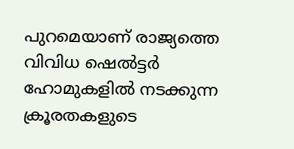പുറമെയാണ് രാജ്യത്തെ വിവിധ ഷെൽട്ടർ ഹോമുകളിൽ നടക്കുന്ന ക്രൂരതകളുടെ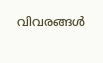വിവരങ്ങൾ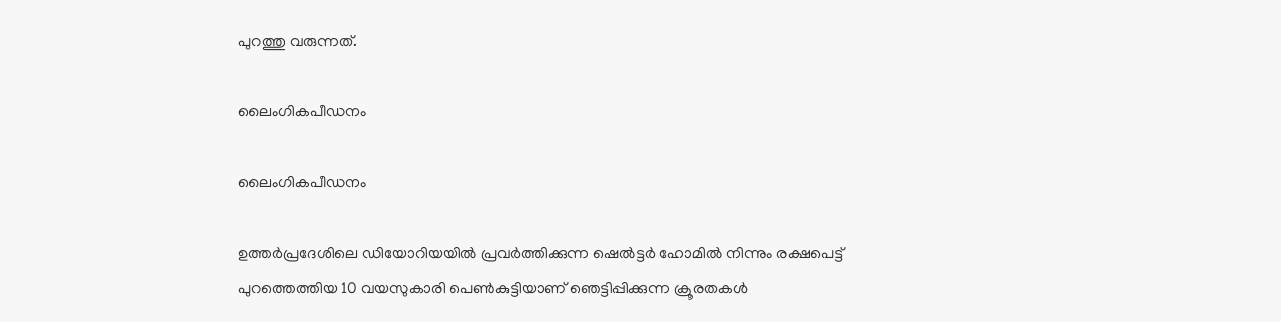പുറത്തു വരുന്നത്.

ലൈംഗികപീഡനം

ലൈംഗികപീഡനം

ഉത്തർപ്രദേശിലെ ഡിയോറിയയിൽ പ്രവർത്തിക്കുന്ന ഷെൽട്ടർ ഹോമിൽ നിന്നും രക്ഷപെട്ട് പുറത്തെത്തിയ 10 വയസുകാരി പെൺകുട്ടിയാണ് ഞെട്ടിപ്പിക്കുന്ന ക്രൂരതകൾ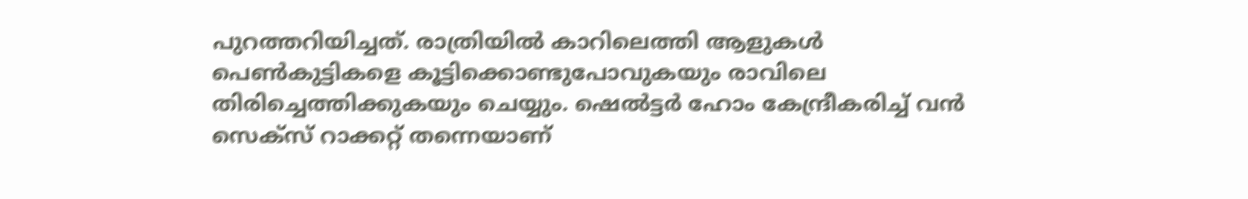പുറത്തറിയിച്ചത്. രാത്രിയിൽ കാറിലെത്തി ആളുകൾ പെൺകുട്ടികളെ കൂട്ടിക്കൊണ്ടുപോവുകയും രാവിലെ തിരിച്ചെത്തിക്കുകയും ചെയ്യും. ഷെൽട്ടർ ഹോം കേന്ദ്രീകരിച്ച് വൻ സെക്സ് റാക്കറ്റ് തന്നെയാണ്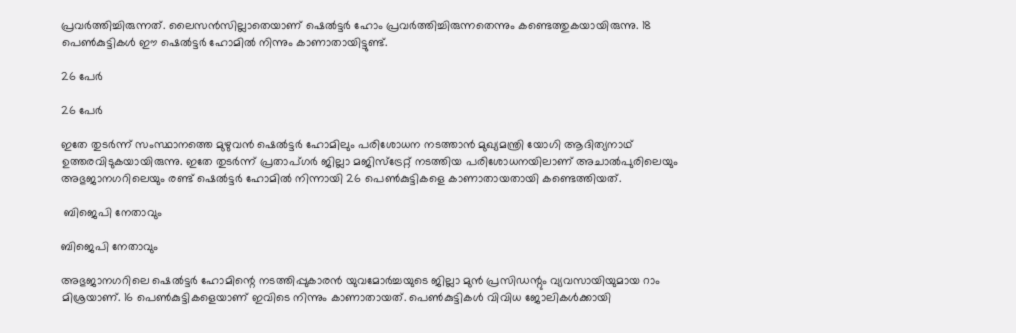പ്രവർത്തിച്ചിരുന്നത്. ലൈസൻസില്ലാതെയാണ് ഷെൽട്ടർ ഹോം പ്രവർത്തിച്ചിരുന്നതെന്നും കണ്ടെത്തുകയായിരുന്നു. 18 പെൺകുട്ടികൾ ഈ ഷെൽട്ടർ ഹോമിൽ നിന്നും കാണാതായിട്ടുണ്ട്.

26 പേർ

26 പേർ

ഇതേ തുടർന്ന് സംസ്ഥാനത്തെ മുഴുവൻ ഷെൽട്ടർ ഹോമിലും പരിശോധന നടത്താൻ മുഖ്യമന്ത്രി യോഗി ആദിത്യനാഥ് ഉത്തരവിടുകയായിരുന്നു. ഇതേ തുടർന്ന് പ്രതാപ്ഗർ ജില്ലാ മജിസ്ട്രേറ്റ് നടത്തിയ പരിശോധനയിലാണ് അചാൽപുരിലെയും അഭുജാനഗറിലെയും രണ്ട് ഷെൽട്ടർ ഹോമിൽ നിന്നായി 26 പെൺകുട്ടികളെ കാണാതായതായി കണ്ടെത്തിയത്.

 ബിജെപി നേതാവും

ബിജെപി നേതാവും

അഭുജാനഗറിലെ ഷെൽട്ടർ ഹോമിന്റെ നടത്തിപ്പുകാരൻ യുവമോർച്ചയുടെ ജില്ലാ മുൻ പ്രസിഡന്റും വ്യവസായിയുമായ റാം മിശ്രയാണ്. 16 പെൺകുട്ടികളെയാണ് ഇവിടെ നിന്നും കാണാതായത്. പെൺകുട്ടികൾ വിവിധ ജോലികൾക്കായി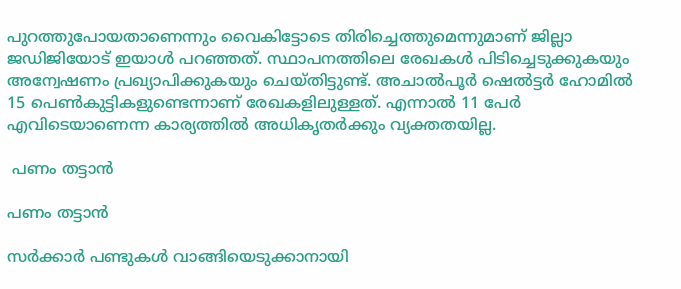പുറത്തുപോയതാണെന്നും വൈകിട്ടോടെ തിരിച്ചെത്തുമെന്നുമാണ് ജില്ലാ ജഡിജിയോട് ഇയാൾ പറഞ്ഞത്. സ്ഥാപനത്തിലെ രേഖകൾ പിടിച്ചെടുക്കുകയും അന്വേഷണം പ്രഖ്യാപിക്കുകയും ചെയ്തിട്ടുണ്ട്. അചാൽപൂർ ഷെൽട്ടർ ഹോമിൽ 15 പെൺകുട്ടികളുണ്ടെന്നാണ് രേഖകളിലുള്ളത്. എന്നാൽ 11 പേർ എവിടെയാണെന്ന കാര്യത്തിൽ അധികൃതർക്കും വ്യക്തതയില്ല.

 പണം തട്ടാൻ

പണം തട്ടാൻ

സർക്കാർ പണ്ടുകൾ വാങ്ങിയെടുക്കാനായി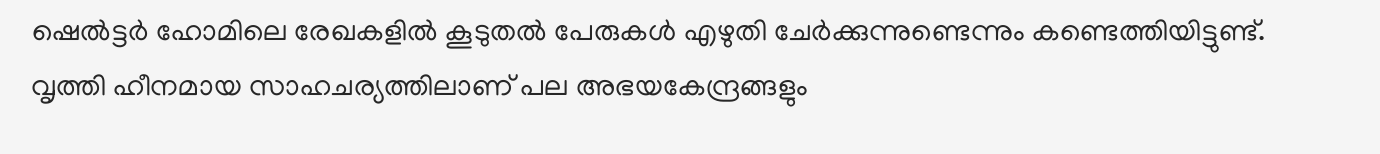ഷെൽട്ടർ ഹോമിലെ രേഖകളിൽ കൂടുതൽ പേരുകൾ എഴുതി ചേർക്കുന്നുണ്ടെന്നും കണ്ടെത്തിയിട്ടുണ്ട്. വൃത്തി ഹീനമായ സാഹചര്യത്തിലാണ് പല അഭയകേന്ദ്രങ്ങളും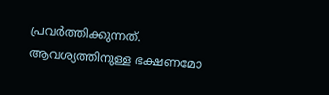പ്രവർത്തിക്കുന്നത്. ആവശ്യത്തിനുള്ള ഭക്ഷണമോ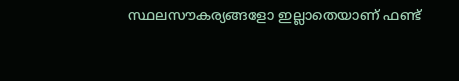സ്ഥലസൗകര്യങ്ങളോ ഇല്ലാതെയാണ് ഫണ്ട്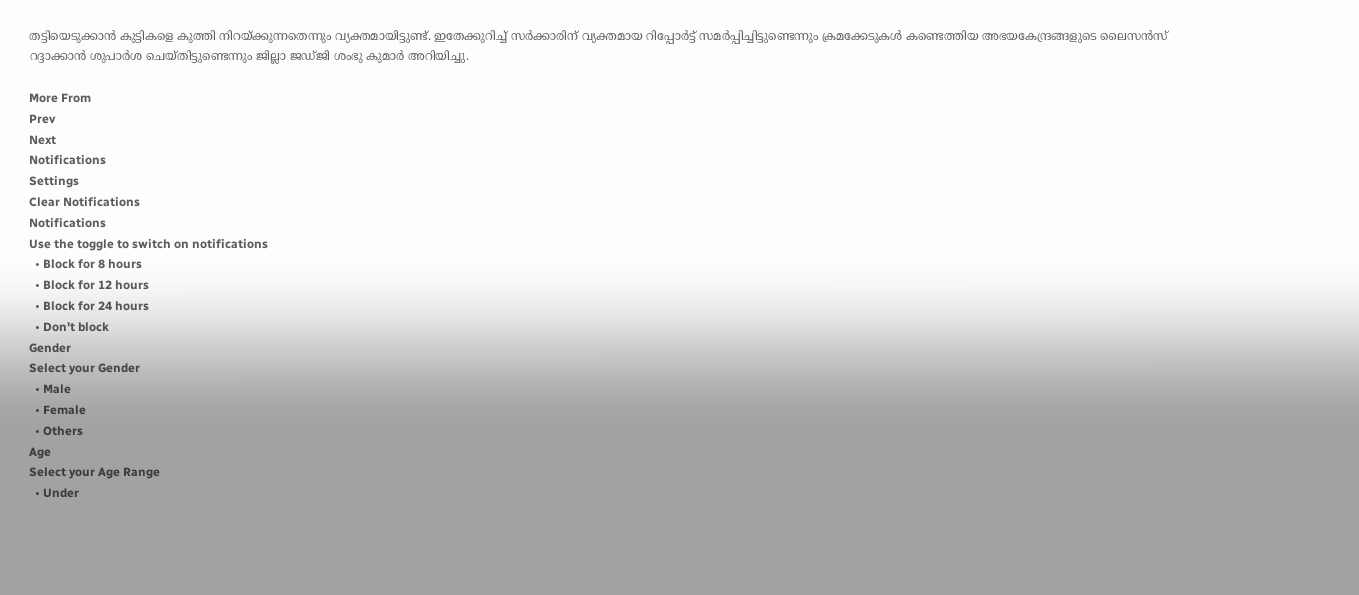തട്ടിയെടുക്കാൻ കുട്ടികളെ കുത്തി നിറയ്ക്കുന്നതെന്നും വ്യക്തമായിട്ടുണ്ട്. ഇതേക്കുറിച്ച് സർക്കാരിന് വ്യക്തമായ റിപ്പോർട്ട് സമർപ്പിച്ചിട്ടുണ്ടെന്നും ക്രമക്കേടുകൾ കണ്ടെത്തിയ അഭയകേന്ദ്രങ്ങളുടെ ലൈസൻസ് റദ്ദാക്കാൻ ശുപാർശ ചെയ്തിട്ടുണ്ടെന്നും ജില്ലാ ജഡ്ജി ശംഭു കുമാർ അറിയിച്ചു.

More From
Prev
Next
Notifications
Settings
Clear Notifications
Notifications
Use the toggle to switch on notifications
  • Block for 8 hours
  • Block for 12 hours
  • Block for 24 hours
  • Don't block
Gender
Select your Gender
  • Male
  • Female
  • Others
Age
Select your Age Range
  • Under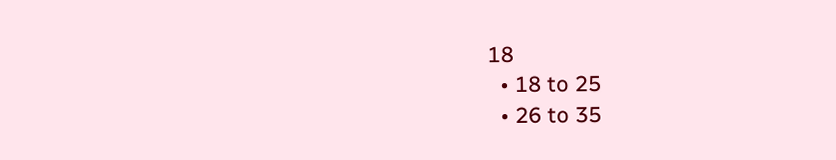18
  • 18 to 25
  • 26 to 35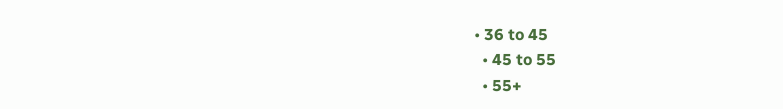• 36 to 45
  • 45 to 55
  • 55+